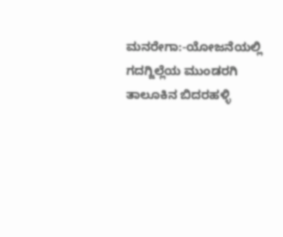ಮನರೇಗಾ:-ಯೋಜನೆಯಲ್ಲಿ ಗದಗ್ಜಿಲ್ಲೆಯ ಮುಂಡರಗಿ ತಾಲೂಕಿನ ಬಿದರಹಳ್ಳಿ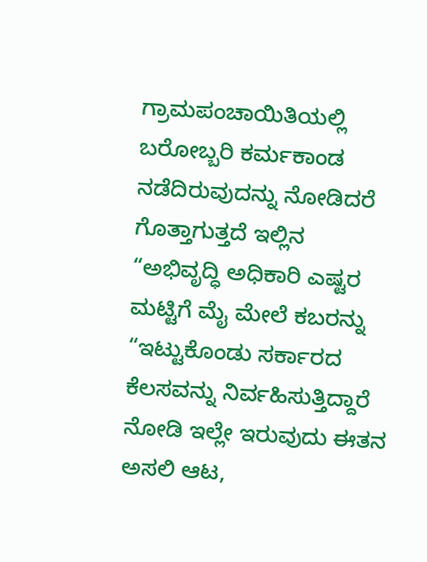ಗ್ರಾಮಪಂಚಾಯಿತಿಯಲ್ಲಿ ಬರೋಬ್ಬರಿ ಕರ್ಮಕಾಂಡ ನಡೆದಿರುವುದನ್ನು ನೋಡಿದರೆ ಗೊತ್ತಾಗುತ್ತದೆ ಇಲ್ಲಿನ “ಅಭಿವೃದ್ಧಿ ಅಧಿಕಾರಿ ಎಷ್ಟರ ಮಟ್ಟಿಗೆ ಮೈ ಮೇಲೆ ಕಬರನ್ನು “ಇಟ್ಟುಕೊಂಡು ಸರ್ಕಾರದ ಕೆಲಸವನ್ನು ನಿರ್ವಹಿಸುತ್ತಿದ್ದಾರೆ ನೋಡಿ ಇಲ್ಲೇ ಇರುವುದು ಈತನ ಅಸಲಿ ಆಟ,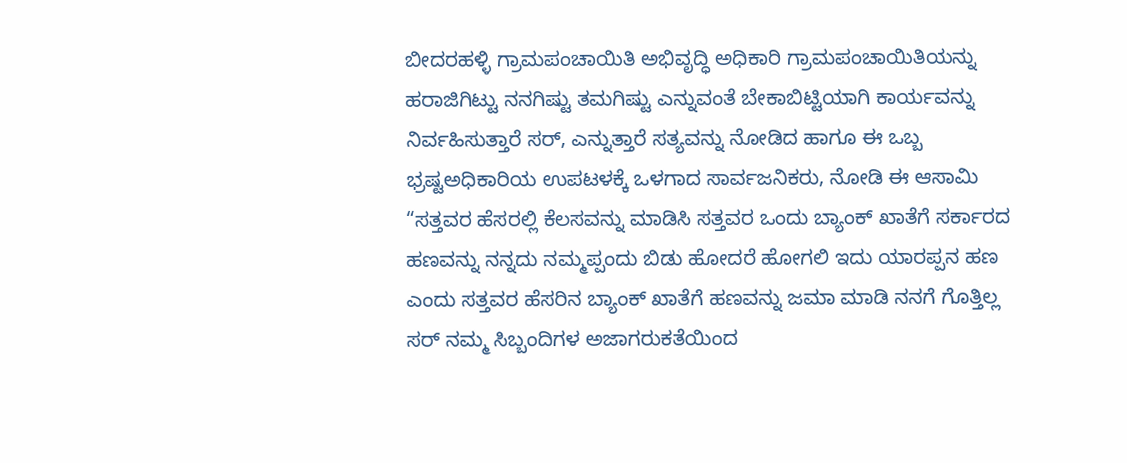ಬೀದರಹಳ್ಳಿ ಗ್ರಾಮಪಂಚಾಯಿತಿ ಅಭಿವೃದ್ಧಿ ಅಧಿಕಾರಿ ಗ್ರಾಮಪಂಚಾಯಿತಿಯನ್ನು ಹರಾಜಿಗಿಟ್ಟು ನನಗಿಷ್ಟು ತಮಗಿಷ್ಟು ಎನ್ನುವಂತೆ ಬೇಕಾಬಿಟ್ಟಿಯಾಗಿ ಕಾರ್ಯವನ್ನು ನಿರ್ವಹಿಸುತ್ತಾರೆ ಸರ್, ಎನ್ನುತ್ತಾರೆ ಸತ್ಯವನ್ನು ನೋಡಿದ ಹಾಗೂ ಈ ಒಬ್ಬ ಭ್ರಷ್ಟಅಧಿಕಾರಿಯ ಉಪಟಳಕ್ಕೆ ಒಳಗಾದ ಸಾರ್ವಜನಿಕರು, ನೋಡಿ ಈ ಆಸಾಮಿ “ಸತ್ತವರ ಹೆಸರಲ್ಲಿ ಕೆಲಸವನ್ನು ಮಾಡಿಸಿ ಸತ್ತವರ ಒಂದು ಬ್ಯಾಂಕ್ ಖಾತೆಗೆ ಸರ್ಕಾರದ ಹಣವನ್ನು ನನ್ನದು ನಮ್ಮಪ್ಪಂದು ಬಿಡು ಹೋದರೆ ಹೋಗಲಿ ಇದು ಯಾರಪ್ಪನ ಹಣ ಎಂದು ಸತ್ತವರ ಹೆಸರಿನ ಬ್ಯಾಂಕ್ ಖಾತೆಗೆ ಹಣವನ್ನು ಜಮಾ ಮಾಡಿ ನನಗೆ ಗೊತ್ತಿಲ್ಲ ಸರ್ ನಮ್ಮ ಸಿಬ್ಬಂದಿಗಳ ಅಜಾಗರುಕತೆಯಿಂದ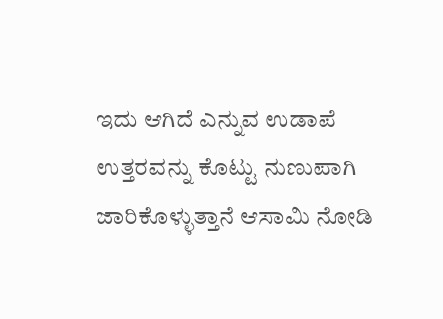ಇದು ಆಗಿದೆ ಎನ್ನುವ ಉಡಾಪೆ ಉತ್ತರವನ್ನು ಕೊಟ್ಟು ನುಣುಪಾಗಿ ಜಾರಿಕೊಳ್ಳುತ್ತಾನೆ ಆಸಾಮಿ ನೋಡಿ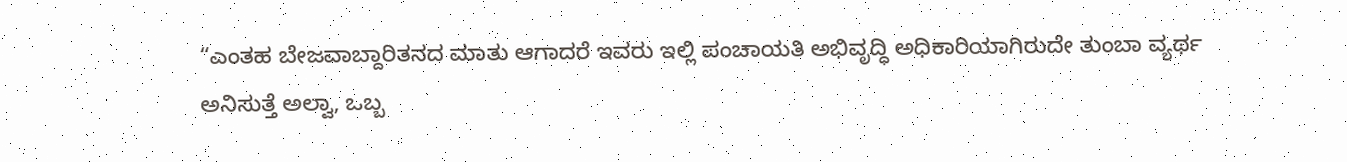“ಎಂತಹ ಬೇಜವಾಬ್ದಾರಿತನದ ಮಾತು ಆಗಾದರೆ ಇವರು ಇಲ್ಲಿ ಪಂಚಾಯತಿ ಅಭಿವೃದ್ಧಿ ಅಧಿಕಾರಿಯಾಗಿರುದೇ ತುಂಬಾ ವ್ಯರ್ಥ ಅನಿಸುತ್ತೆ ಅಲ್ವಾ, ಒಬ್ಬ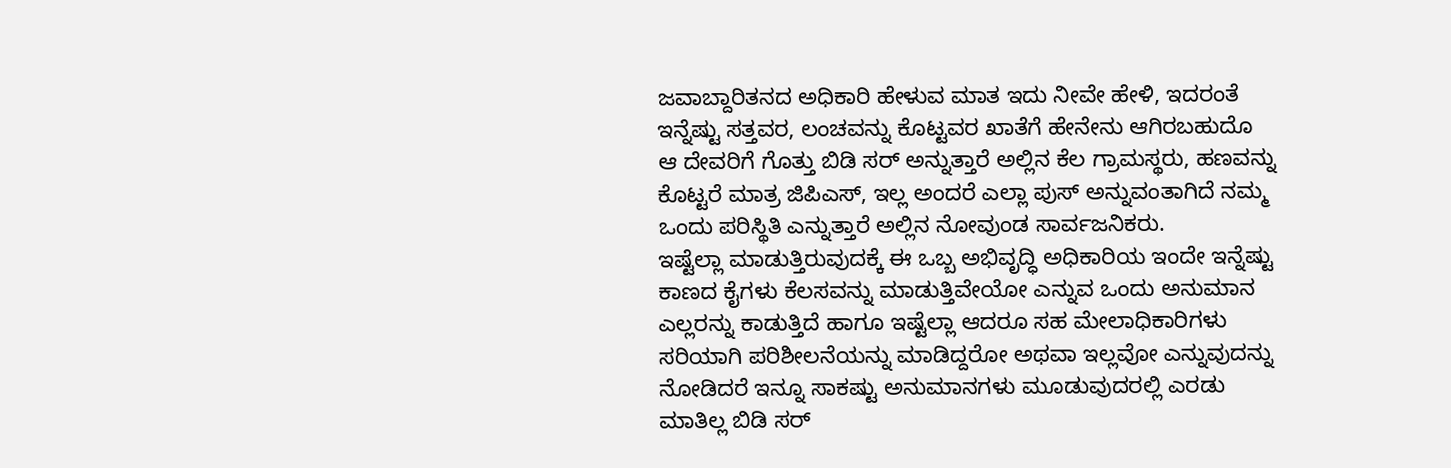ಜವಾಬ್ದಾರಿತನದ ಅಧಿಕಾರಿ ಹೇಳುವ ಮಾತ ಇದು ನೀವೇ ಹೇಳಿ, ಇದರಂತೆ ಇನ್ನೆಷ್ಟು ಸತ್ತವರ, ಲಂಚವನ್ನು ಕೊಟ್ಟವರ ಖಾತೆಗೆ ಹೇನೇನು ಆಗಿರಬಹುದೊ ಆ ದೇವರಿಗೆ ಗೊತ್ತು ಬಿಡಿ ಸರ್ ಅನ್ನುತ್ತಾರೆ ಅಲ್ಲಿನ ಕೆಲ ಗ್ರಾಮಸ್ಥರು, ಹಣವನ್ನು ಕೊಟ್ಟರೆ ಮಾತ್ರ ಜಿಪಿಎಸ್, ಇಲ್ಲ ಅಂದರೆ ಎಲ್ಲಾ ಪುಸ್ ಅನ್ನುವಂತಾಗಿದೆ ನಮ್ಮ ಒಂದು ಪರಿಸ್ಥಿತಿ ಎನ್ನುತ್ತಾರೆ ಅಲ್ಲಿನ ನೋವುಂಡ ಸಾರ್ವಜನಿಕರು.
ಇಷ್ಟೆಲ್ಲಾ ಮಾಡುತ್ತಿರುವುದಕ್ಕೆ ಈ ಒಬ್ಬ ಅಭಿವೃದ್ಧಿ ಅಧಿಕಾರಿಯ ಇಂದೇ ಇನ್ನೆಷ್ಟು ಕಾಣದ ಕೈಗಳು ಕೆಲಸವನ್ನು ಮಾಡುತ್ತಿವೇಯೋ ಎನ್ನುವ ಒಂದು ಅನುಮಾನ ಎಲ್ಲರನ್ನು ಕಾಡುತ್ತಿದೆ ಹಾಗೂ ಇಷ್ಟೆಲ್ಲಾ ಆದರೂ ಸಹ ಮೇಲಾಧಿಕಾರಿಗಳು ಸರಿಯಾಗಿ ಪರಿಶೀಲನೆಯನ್ನು ಮಾಡಿದ್ದರೋ ಅಥವಾ ಇಲ್ಲವೋ ಎನ್ನುವುದನ್ನು ನೋಡಿದರೆ ಇನ್ನೂ ಸಾಕಷ್ಟು ಅನುಮಾನಗಳು ಮೂಡುವುದರಲ್ಲಿ ಎರಡು ಮಾತಿಲ್ಲ ಬಿಡಿ ಸರ್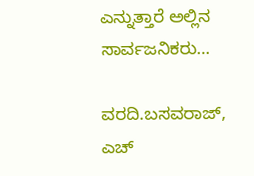ಎನ್ನುತ್ತಾರೆ ಅಲ್ಲಿನ ಸಾರ್ವಜನಿಕರು…

ವರದಿ.ಬಸವರಾಜ್, ಎಚ್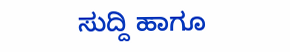ಸುದ್ದಿ ಹಾಗೂ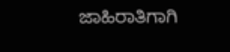ಜಾಹಿರಾತಿಗಾಗಿ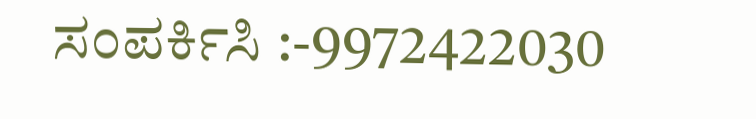ಸಂಪರ್ಕಿಸಿ :-9972422030